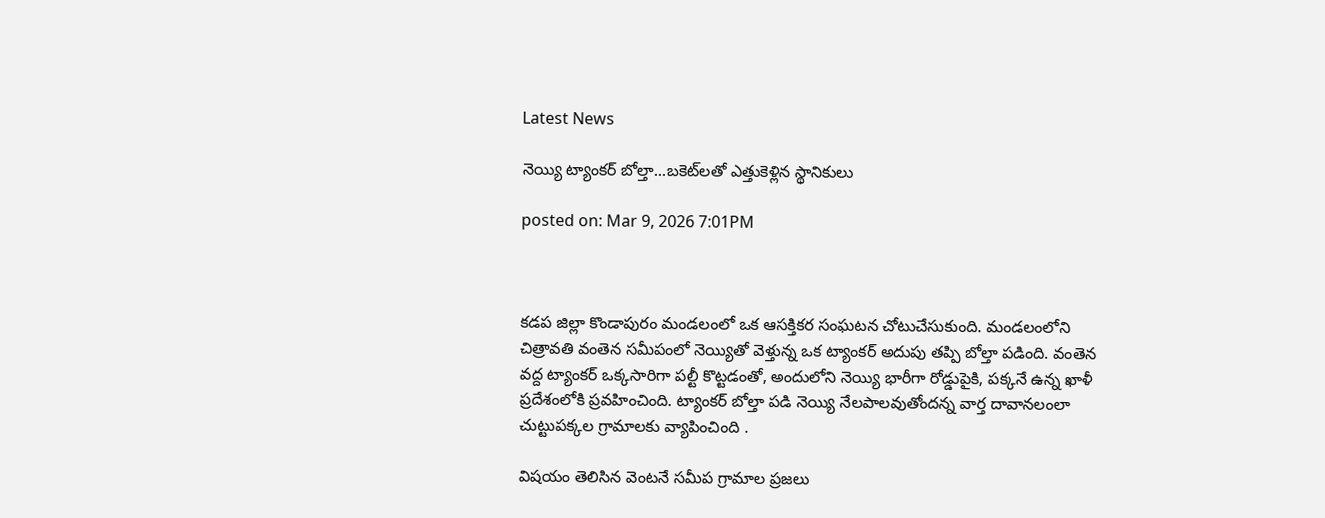Latest News

నెయ్యి ట్యాంకర్ బోల్తా...బకెట్‌లతో ఎత్తుకెళ్లిన స్థానికులు

posted on: Mar 9, 2026 7:01PM



కడప జిల్లా కొండాపురం మండలంలో ఒక ఆసక్తికర సంఘటన చోటుచేసుకుంది. మండలంలోని చిత్రావతి వంతెన సమీపంలో నెయ్యితో వెళ్తున్న ఒక ట్యాంకర్ అదుపు తప్పి బోల్తా పడింది. వంతెన వద్ద ట్యాంకర్ ఒక్కసారిగా పల్టీ కొట్టడంతో, అందులోని నెయ్యి భారీగా రోడ్డుపైకి, పక్కనే ఉన్న ఖాళీ ప్రదేశంలోకి ప్రవహించింది. ట్యాంకర్ బోల్తా పడి నెయ్యి నేలపాలవుతోందన్న వార్త దావానలంలా చుట్టుపక్కల గ్రామాలకు వ్యాపించింది .

విషయం తెలిసిన వెంటనే సమీప గ్రామాల ప్రజలు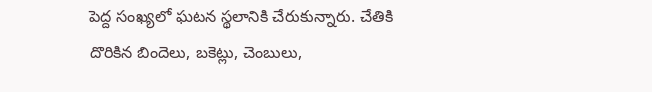పెద్ద సంఖ్యలో ఘటన స్థలానికి చేరుకున్నారు. చేతికి దొరికిన బిందెలు, బకెట్లు, చెంబులు,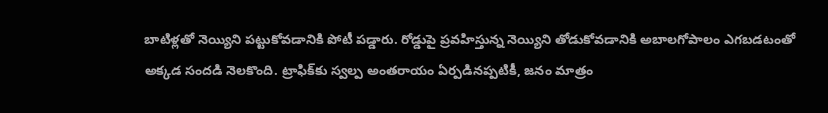బాటిళ్లతో నెయ్యిని పట్టుకోవడానికి పోటీ పడ్డారు. రోడ్డుపై ప్రవహిస్తున్న నెయ్యిని తోడుకోవడానికి అబాలగోపాలం ఎగబడటంతో అక్కడ సందడి నెలకొంది. ట్రాఫిక్‌కు స్వల్ప అంతరాయం ఏర్పడినప్పటికీ, జనం మాత్రం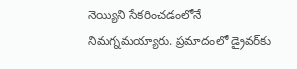నెయ్యిని సేకరించడంలోనే నిమగ్నమయ్యారు. ప్రమాదంలో డ్రైవర్‌కు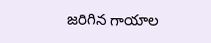జరిగిన గాయాల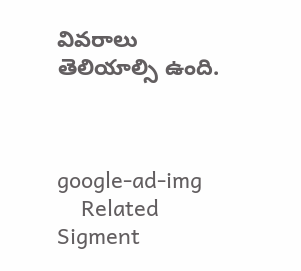వివరాలు తెలియాల్సి ఉంది.



google-ad-img
    Related Sigment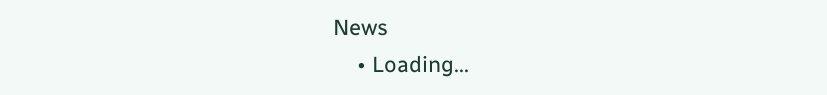News
    • Loading...